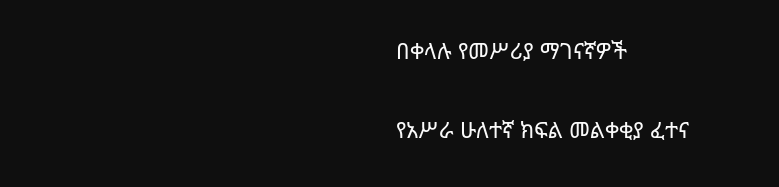በቀላሉ የመሥሪያ ማገናኛዎች

የአሥራ ሁለተኛ ክፍል መልቀቂያ ፈተና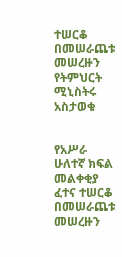ተሠርቆ በመሠራጨቱ መሠረዙን የትምህርት ሚኒስትሩ አስታወቁ


የአሥራ ሁለተኛ ክፍል መልቀቂያ ፈተና ተሠርቆ በመሠራጨቱ መሠረዙን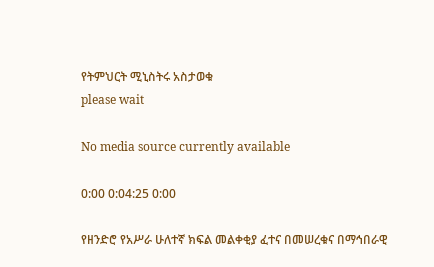የትምህርት ሚኒስትሩ አስታወቁ
please wait

No media source currently available

0:00 0:04:25 0:00

የዘንድሮ የአሥራ ሁለተኛ ክፍል መልቀቂያ ፈተና በመሠረቁና በማኅበራዊ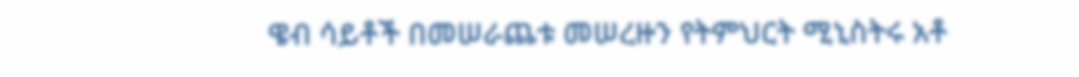ዌብ ሳይቶች በመሠራጨቱ መሠረዙን የትምህርት ሚኒስትሩ አቶ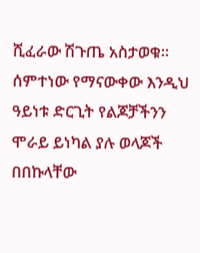ሺፈራው ሽጉጤ አስታወቁ። ሰምተነው የማናውቀው እንዲህ ዓይነቱ ድርጊት የልጆቻችንን ሞራይ ይነካል ያሉ ወላጆች በበኩላቸው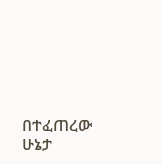በተፈጠረው ሁኔታ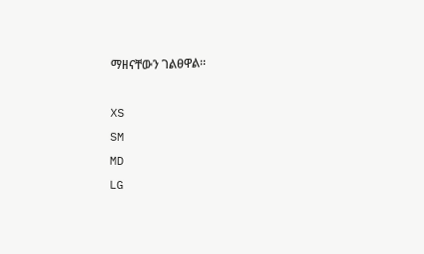ማዘናቸውን ገልፀዋል።

XS
SM
MD
LG